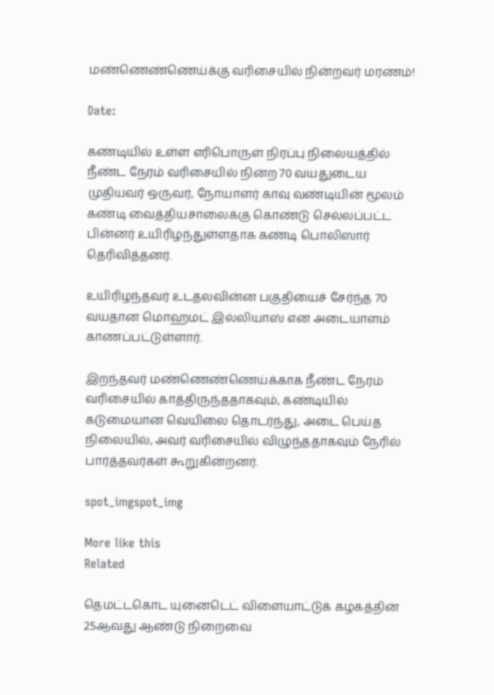மண்ணெண்ணெய்க்கு வரிசையில் நின்றவர் மரணம்!

Date:

கண்டியில் உள்ள எரிபொருள் நிரப்பு நிலையத்தில் நீண்ட நேரம் வரிசையில் நின்ற 70 வயதுடைய முதியவர் ஒருவர், நோயாளர் காவு வண்டியின் மூலம் கண்டி வைத்தியசாலைக்கு கொண்டு செல்லப்பட்ட பின்னர் உயிரிழந்துள்ளதாக கண்டி பொலிஸார் தெரிவித்தனர்.

உயிரிழந்தவர் உடதலவின்ன பகுதியைச் சேர்ந்த 70 வயதான மொஹமட் இல்லியாஸ் என அடையாளம் காணப்பட்டுள்ளார்.

இறந்தவர் மண்ணெண்ணெய்க்காக நீண்ட நேரம் வரிசையில் காத்திருந்ததாகவும், கண்டியில் கடுமையான வெயிலை தொடர்ந்து, அடை பெய்த நிலையில், அவர் வரிசையில் விழுந்ததாகவும் நேரில் பார்த்தவர்கள் கூறுகின்றனர்.

spot_imgspot_img

More like this
Related

தெமட்டகொட யுனைடெட் விளையாட்டுக் கழகத்தின் 25ஆவது ஆண்டு நிறைவை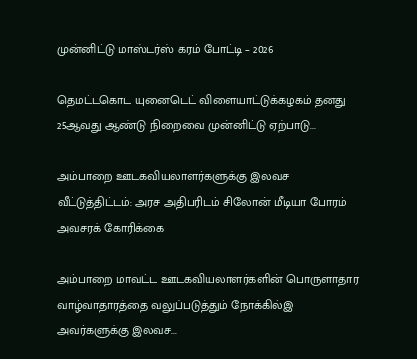முன்னிட்டு மாஸ்டர்ஸ் கரம் போட்டி – 2026

தெமட்டகொட யுனைடெட் விளையாட்டுக்கழகம் தனது 25ஆவது ஆண்டு நிறைவை முன்னிட்டு ஏற்பாடு...

அம்பாறை ஊடகவியலாளர்களுக்கு இலவச வீட்டுத்திட்டம்: அரச அதிபரிடம் சிலோன் மீடியா போரம் அவசரக் கோரிக்கை

அம்பாறை மாவட்ட ஊடகவியலாளர்களின் பொருளாதார வாழ்வாதாரத்தை வலுப்படுத்தும் நோக்கில்இ அவர்களுக்கு இலவச...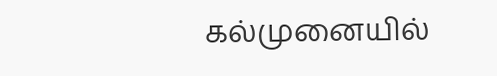கல்முனையில்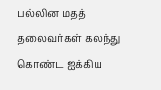பல்லின மதத் தலைவர்கள் கலந்து கொண்ட ஐக்கிய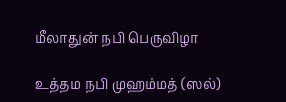மீலாதுன் நபி பெருவிழா

உத்தம நபி முஹம்மத் (ஸல்)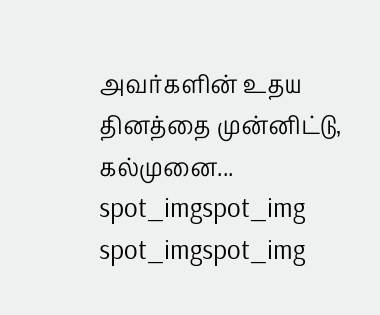அவர்களின் உதய தினத்தை முன்னிட்டு, கல்முனை...
spot_imgspot_img
spot_imgspot_img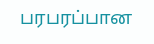பரபரப்பான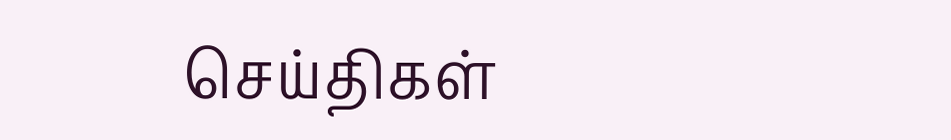செய்திகள்